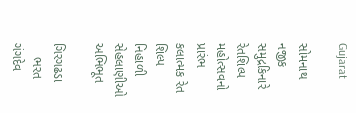Gujarat

સોમનાથ નજીક સમુદ્રકિનારે રેતશિલ્પ મહોત્સવનો પ્રારંભ કલાત્મક રેત શિલ્પ નિહાળી સેહલાણીઓ અભિભૂત

ગિરગઢડા
    ભરત ગંગદેવ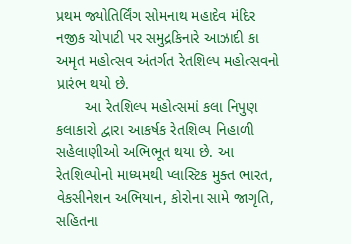પ્રથમ જ્યોતિર્લિંગ સોમનાથ મહાદેવ મંદિર નજીક ચોપાટી પર સમુદ્રકિનારે આઝાદી કા અમૃત મહોત્સવ અંતર્ગત રેતશિલ્પ મહોત્સવનો પ્રારંભ થયો છે.
       આ રેતશિલ્પ મહોત્સમાં કલા નિપુણ કલાકારો દ્વારા આકર્ષક રેતશિલ્પ નિહાળી સહેલાણીઓ અભિભૂત થયા છે. આ રેતશિલ્પોનો માધ્યમથી પ્લાસ્ટિક મુક્ત ભારત, વેકસીનેશન અભિયાન, કોરોના સામે જાગૃતિ, સહિતના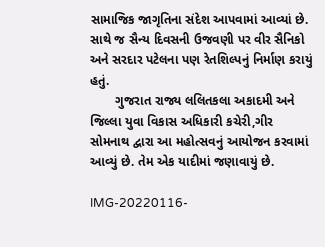સામાજિક જાગૃતિના સંદેશ આપવામાં આવ્યાં છે. સાથે જ સૈન્ય દિવસની ઉજવણી પર વીર સૈનિકો અને સરદાર પટેલના પણ રેતશિલ્પનું નિર્માણ કરાયું હતું.
       ગુજરાત રાજ્ય લલિતકલા અકાદમી અને જિલ્લા યુવા વિકાસ અધિકારી કચેરી,ગીર સોમનાથ દ્વારા આ મહોત્સવનું આયોજન કરવામાં આવ્યું છે. તેમ એક યાદીમાં જણાવાયું છે.

IMG-20220116-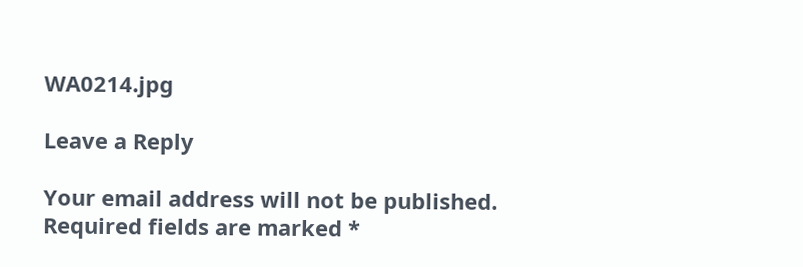WA0214.jpg

Leave a Reply

Your email address will not be published. Required fields are marked *